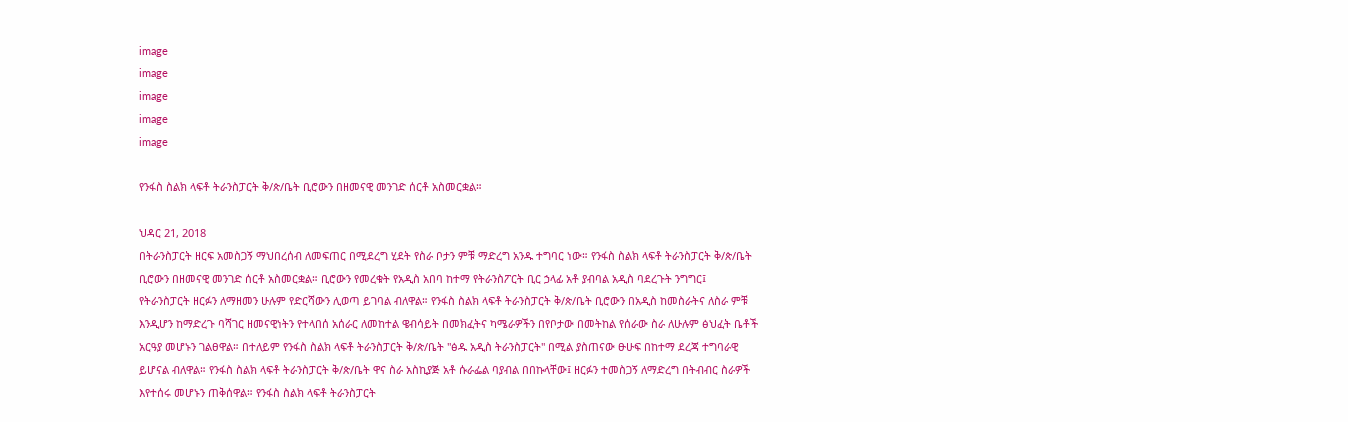image
image
image
image
image

የንፋስ ስልክ ላፍቶ ትራንስፓርት ቅ/ጵ/ቤት ቢሮውን በዘመናዊ መንገድ ሰርቶ አስመርቋል።

ህዳር 21, 2018
በትራንስፓርት ዘርፍ አመስጋኝ ማህበረሰብ ለመፍጠር በሚደረግ ሂደት የስራ ቦታን ምቹ ማድረግ አንዱ ተግባር ነው። የንፋስ ስልክ ላፍቶ ትራንስፓርት ቅ/ጵ/ቤት ቢሮውን በዘመናዊ መንገድ ሰርቶ አስመርቋል። ቢሮውን የመረቁት የአዲስ አበባ ከተማ የትራንስፖርት ቢር ኃላፊ አቶ ያብባል አዲስ ባደረጉት ንግግር፤ የትራንስፓርት ዘርፉን ለማዘመን ሁሉም የድርሻውን ሊወጣ ይገባል ብለዋል። የንፋስ ስልክ ላፍቶ ትራንስፓርት ቅ/ጵ/ቤት ቢሮውን በአዲስ ከመስራትና ለስራ ምቹ እንዲሆን ከማድረጉ ባሻገር ዘመናዊነትን የተላበሰ አሰራር ለመከተል ዌብሳይት በመክፈትና ካሜራዎችን በየቦታው በመትከል የሰራው ስራ ለሁሉም ፅህፈት ቤቶች አርዓያ መሆኑን ገልፀዋል። በተለይም የንፋስ ስልክ ላፍቶ ትራንስፓርት ቅ/ጵ/ቤት "ፅዱ አዲስ ትራንስፓርት" በሚል ያስጠናው ፁሁፍ በከተማ ደረጃ ተግባራዊ ይሆናል ብለዋል። የንፋስ ስልክ ላፍቶ ትራንስፓርት ቅ/ጵ/ቤት ዋና ስራ አስኪያጅ አቶ ሱራፌል ባያብል በበኩላቸው፤ ዘርፉን ተመስጋኝ ለማድረግ በትብብር ስራዎች እየተሰሩ መሆኑን ጠቅሰዋል። የንፋስ ስልክ ላፍቶ ትራንስፓርት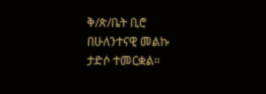ቅ/ጵ/ቤት ቢሮ በሁለንተናዊ መልኩ ታድሶ ተመርቋል።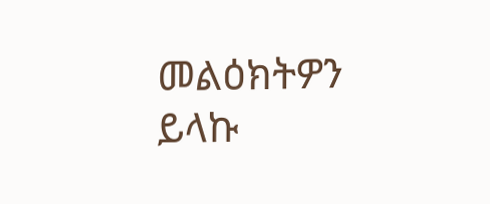መልዕክትዎን ይላኩ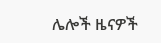ሌሎች ዜናዎች